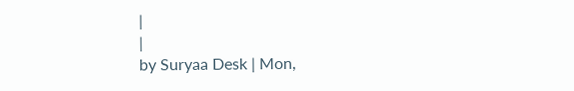|
|
by Suryaa Desk | Mon,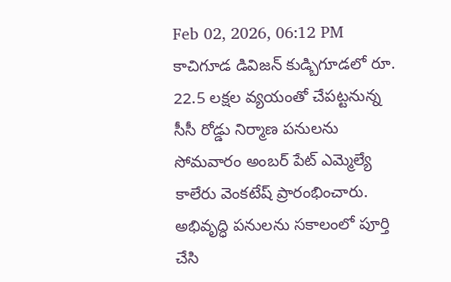Feb 02, 2026, 06:12 PM
కాచిగూడ డివిజన్ కుడ్బిగూడలో రూ. 22.5 లక్షల వ్యయంతో చేపట్టనున్న సీసీ రోడ్డు నిర్మాణ పనులను సోమవారం అంబర్ పేట్ ఎమ్మెల్యే కాలేరు వెంకటేష్ ప్రారంభించారు. అభివృద్ధి పనులను సకాలంలో పూర్తి చేసి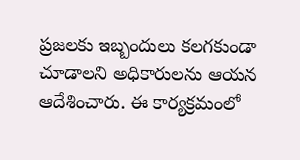ప్రజలకు ఇబ్బందులు కలగకుండా చూడాలని అధికారులను ఆయన ఆదేశించారు. ఈ కార్యక్రమంలో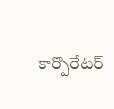కార్పొరేటర్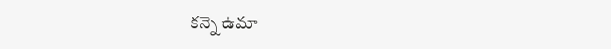కన్నె ఉమా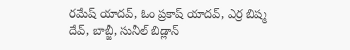రమేష్ యాదవ్, ఓం ప్రకాష్ యాదవ్, ఎర్ర బిష్మ దేవ్, బాబ్జీ, సునీల్ బిడ్లాన్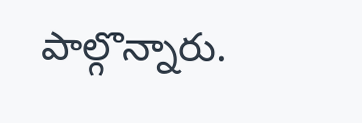పాల్గొన్నారు.